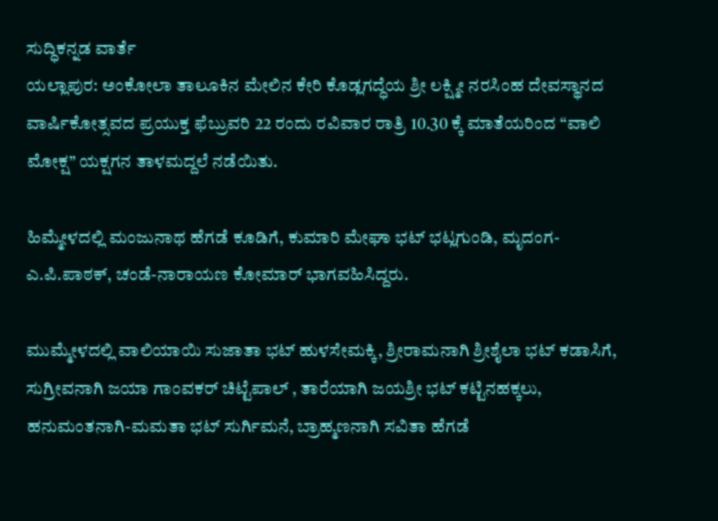ಸುದ್ಧಿಕನ್ನಡ ವಾರ್ತೆ
ಯಲ್ಲಾಪುರ: ಅಂಕೋಲಾ ತಾಲೂಕಿನ ಮೇಲಿನ ಕೇರಿ ಕೊಡ್ಲಗದ್ಧೆಯ ಶ್ರೀ ಲಕ್ಷ್ಮೀ ನರಸಿಂಹ ದೇವಸ್ಥಾನದ ವಾರ್ಷಿಕೋತ್ಸವದ ಪ್ರಯುಕ್ತ ಫೆಬ್ರುವರಿ 22 ರಂದು ರವಿವಾರ ರಾತ್ರಿ 10.30 ಕ್ಕೆ ಮಾತೆಯರಿಂದ “ವಾಲಿ ಮೋಕ್ಷ” ಯಕ್ಷಗನ ತಾಳಮದ್ದಲೆ ನಡೆಯಿತು.

ಹಿಮ್ಮೇಳದಲ್ಲಿ ಮಂಜುನಾಥ ಹೆಗಡೆ ಕೂಡಿಗೆ, ಕುಮಾರಿ ಮೇಘಾ ಭಟ್ ಭಟ್ಲಗುಂಡಿ, ಮೃದಂಗ-ಎ.ಪಿ.ಪಾಠಕ್, ಚಂಡೆ-ನಾರಾಯಣ ಕೋಮಾರ್ ಭಾಗವಹಿಸಿದ್ದರು.

ಮುಮ್ಮೇಳದಲ್ಲಿ ವಾಲಿಯಾಯಿ ಸುಜಾತಾ ಭಟ್ ಹುಳಸೇಮಕ್ಕಿ, ಶ್ರೀರಾಮನಾಗಿ ಶ್ರೀಶೈಲಾ ಭಟ್ ಕಡಾಸಿಗೆ, ಸುಗ್ರೀವನಾಗಿ ಜಯಾ ಗಾಂವಕರ್ ಚಿಟ್ಟೆಪಾಲ್ , ತಾರೆಯಾಗಿ ಜಯಶ್ರೀ ಭಟ್ ಕಟ್ಟಿನಹಕ್ಕಲು, ಹನುಮಂತನಾಗಿ-ಮಮತಾ ಭಟ್ ಸುರ್ಗಿಮನೆ, ಬ್ರಾಹ್ಮಣನಾಗಿ ಸವಿತಾ ಹೆಗಡೆ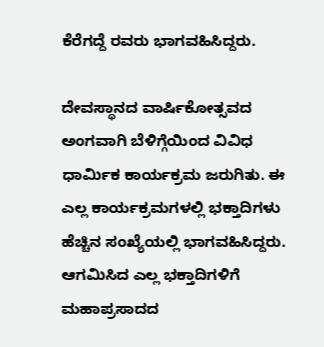ಕೆರೆಗದ್ದೆ ರವರು ಭಾಗವಹಿಸಿದ್ದರು.

ದೇವಸ್ಥಾನದ ವಾರ್ಷಿಕೋತ್ಸವದ ಅಂಗವಾಗಿ ಬೆಳಿಗ್ಗೆಯಿಂದ ವಿವಿಧ ಧಾರ್ಮಿಕ ಕಾರ್ಯಕ್ರಮ ಜರುಗಿತು. ಈ ಎಲ್ಲ ಕಾರ್ಯಕ್ರಮಗಳಲ್ಲಿ ಭಕ್ತಾದಿಗಳು ಹೆಚ್ಚಿನ ಸಂಖ್ಯೆಯಲ್ಲಿ ಭಾಗವಹಿಸಿದ್ದರು. ಆಗಮಿಸಿದ ಎಲ್ಲ ಭಕ್ತಾದಿಗಳಿಗೆ ಮಹಾಪ್ರಸಾದದ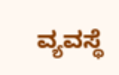ವ್ಯವಸ್ಥೆ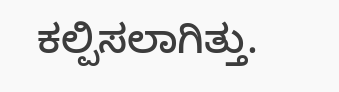ಕಲ್ಪಿಸಲಾಗಿತ್ತು.